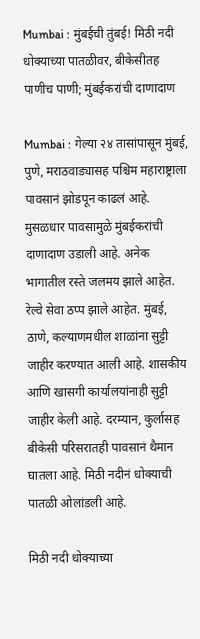Mumbai : मुंबईची तुंबई! मिठी नदी धोक्याच्या पातळीवर, बीकेसीतह पाणीच पाणी; मुंबईकरांची दाणादाण

Mumbai : गेल्या २४ तासांपासून मुंबई, पुणे, मराठवाड्यासह पश्चिम महाराष्ट्राला पावसानं झोडपून काढलं आहे. मुसळधार पावसामुळे मुंबईकरांची दाणादाण उडाली आहे. अनेक भागातील रस्ते जलमय झाले आहेत. रेल्वे सेवा ठप्प झाले आहेत. मुंबई, ठाणे, कल्याणमधील शाळांना सुट्टी जाहीर करण्यात आली आहे. शासकीय आणि खासगी कार्यालयांनाही सुट्टी जाहीर केली आहे. दरम्यान, कुर्लासह बीकेसी परिसरातही पावसानं थैमान घातला आहे. मिठी नदीनं धोक्याची पातळी ओलांडली आहे.

मिठी नदी धोक्याच्या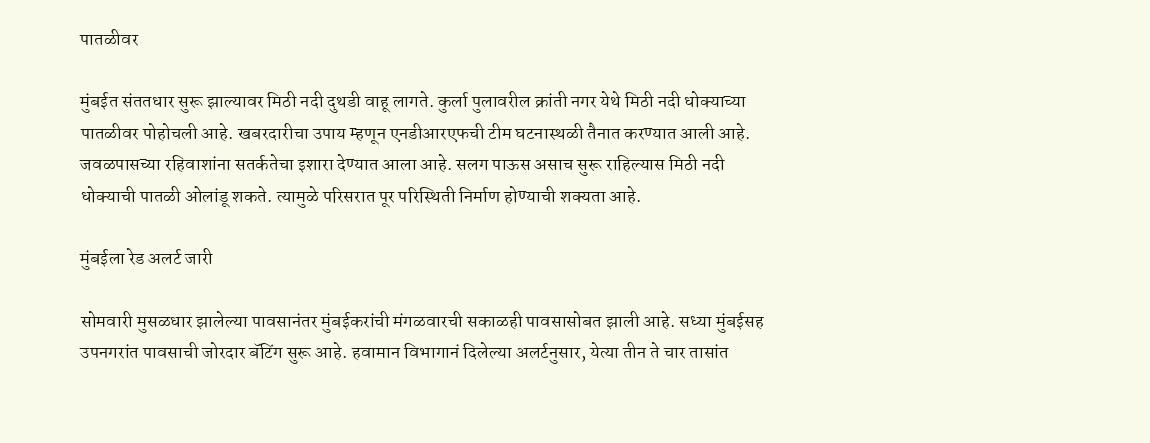पातळीवर

मुंबईत संततधार सुरू झाल्यावर मिठी नदी दुथडी वाहू लागते. कुर्ला पुलावरील क्रांती नगर येथे मिठी नदी धोक्याच्या पातळीवर पोहोचली आहे. खबरदारीचा उपाय म्हणून एनडीआरएफची टीम घटनास्थळी तैनात करण्यात आली आहे. जवळपासच्या रहिवाशांना सतर्कतेचा इशारा देण्यात आला आहे. सलग पाऊस असाच सुरू राहिल्यास मिठी नदी धोक्याची पातळी ओलांडू शकते. त्यामुळे परिसरात पूर परिस्थिती निर्माण होण्याची शक्यता आहे.

मुंबईला रेड अलर्ट जारी

सोमवारी मुसळधार झालेल्या पावसानंतर मुंबईकरांची मंगळवारची सकाळही पावसासोबत झाली आहे. सध्या मुंबईसह उपनगरांत पावसाची जोरदार बॅटिंग सुरू आहे. हवामान विभागानं दिलेल्या अलर्टनुसार, येत्या तीन ते चार तासांत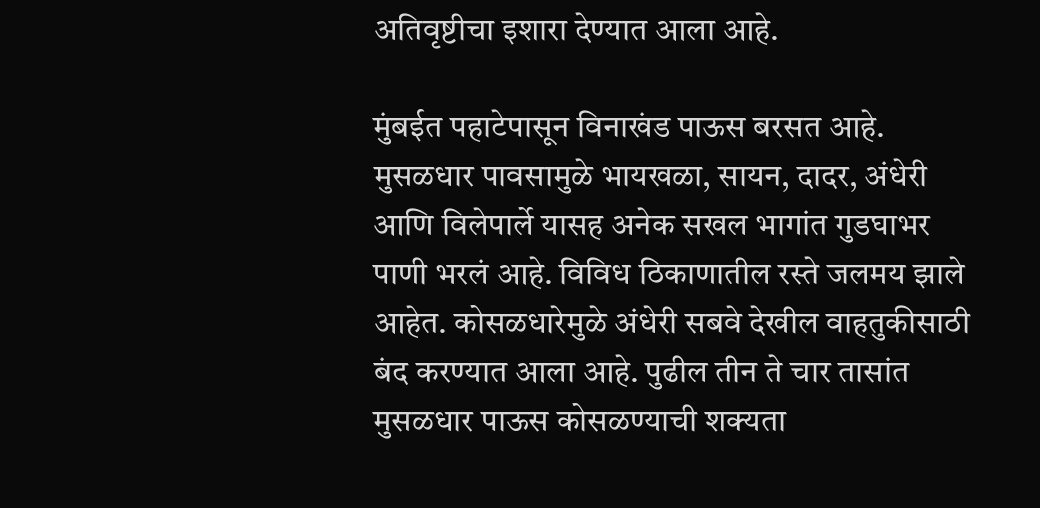अतिवृष्टीचा इशारा देण्यात आला आहे.

मुंबईत पहाटेपासून विनाखंड पाऊस बरसत आहे. मुसळधार पावसामुळे भायखळा, सायन, दादर, अंधेरी आणि विलेपार्ले यासह अनेक सखल भागांत गुडघाभर पाणी भरलं आहे. विविध ठिकाणातील रस्ते जलमय झाले आहेत. कोसळधारेमुळे अंधेरी सबवे देखील वाहतुकीसाठी बंद करण्यात आला आहे. पुढील तीन ते चार तासांत मुसळधार पाऊस कोसळण्याची शक्यता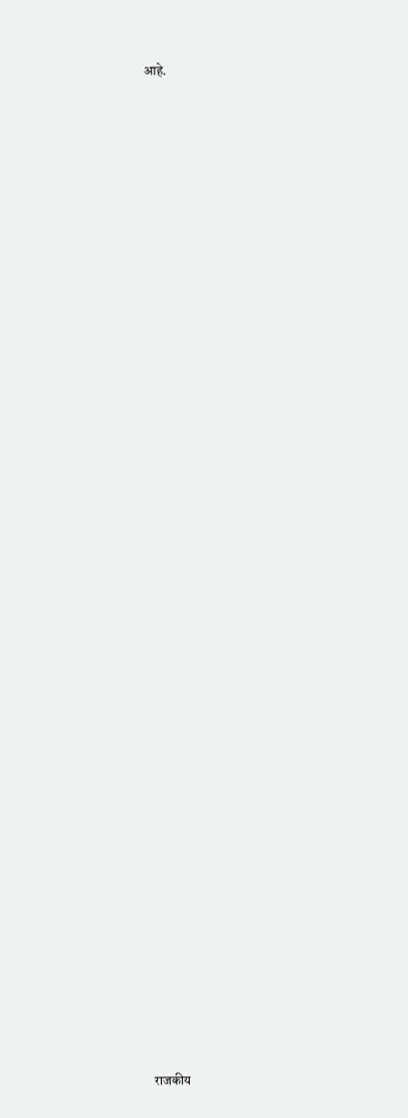आहे.





































राजकीय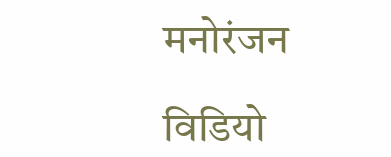मनोरंजन

विडियो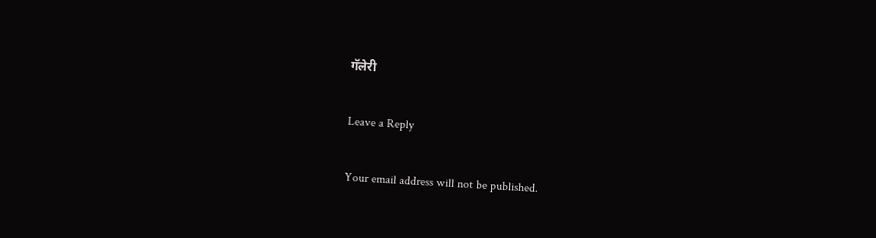गॅलेरी

Leave a Reply

Your email address will not be published.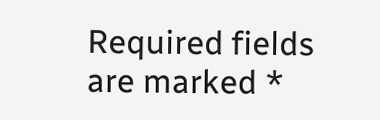Required fields are marked *